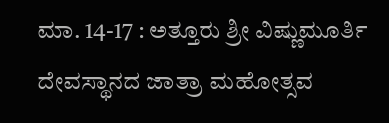ಮಾ. 14-17 : ಅತ್ತೂರು ಶ್ರೀ ವಿಷ್ಣುಮೂರ್ತಿ ದೇವಸ್ಥಾನದ ಜಾತ್ರಾ ಮಹೋತ್ಸವ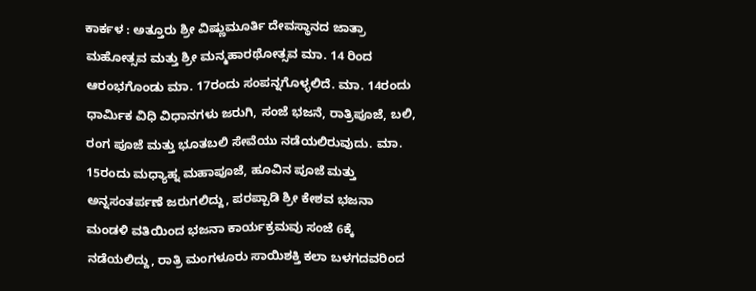ಕಾರ್ಕಳ : ಅತ್ತೂರು ಶ್ರೀ ವಿಷ್ಣುಮೂರ್ತಿ ದೇವಸ್ಥಾನದ ಜಾತ್ರಾ ಮಹೋತ್ಸವ ಮತ್ತು ಶ್ರೀ ಮನ್ಮಹಾರಥೋತ್ಸವ ಮಾ. 14 ರಿಂದ ಆರಂಭಗೊಂಡು ಮಾ. 17ರಂದು ಸಂಪನ್ನಗೊಳ್ಳಲಿದೆ. ಮಾ. 14ರಂದು ಧಾರ್ಮಿಕ ವಿಧಿ ವಿಧಾನಗಳು ಜರುಗಿ, ಸಂಜೆ ಭಜನೆ, ರಾತ್ರಿಪೂಜೆ, ಬಲಿ, ರಂಗ ಪೂಜೆ ಮತ್ತು ಭೂತಬಲಿ ಸೇವೆಯು ನಡೆಯಲಿರುವುದು. ಮಾ. 15ರಂದು ಮಧ್ಯಾಹ್ನ ಮಹಾಪೂಜೆ, ಹೂವಿನ ಪೂಜೆ ಮತ್ತು ಅನ್ನಸಂತರ್ಪಣೆ ಜರುಗಲಿದ್ದು, ಪರಪ್ಪಾಡಿ ಶ್ರೀ ಕೇಶವ ಭಜನಾ ಮಂಡಳಿ ವತಿಯಿಂದ ಭಜನಾ ಕಾರ್ಯಕ್ರಮವು ಸಂಜೆ 6ಕ್ಕೆ ನಡೆಯಲಿದ್ದು, ರಾತ್ರಿ ಮಂಗಳೂರು ಸಾಯಿಶಕ್ತಿ ಕಲಾ ಬಳಗದವರಿಂದ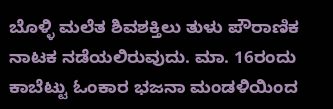ಬೊಳ್ಳಿ ಮಲೆತ ಶಿವಶಕ್ತಿಲು ತುಳು ಪೌರಾಣಿಕ ನಾಟಕ ನಡೆಯಲಿರುವುದು. ಮಾ. 16ರಂದು ಕಾಬೆಟ್ಟು ಓಂಕಾರ ಭಜನಾ ಮಂಡಳಿಯಿಂದ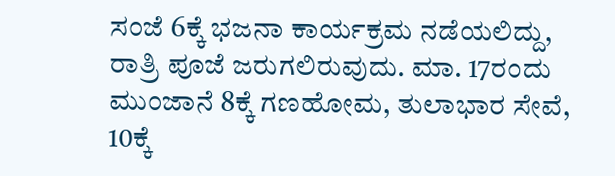ಸಂಜೆ 6ಕ್ಕೆ ಭಜನಾ ಕಾರ್ಯಕ್ರಮ ನಡೆಯಲಿದ್ದು, ರಾತ್ರಿ ಪೂಜೆ ಜರುಗಲಿರುವುದು. ಮಾ. 17ರಂದು ಮುಂಜಾನೆ 8ಕ್ಕೆ ಗಣಹೋಮ, ತುಲಾಭಾರ ಸೇವೆ, 10ಕ್ಕೆ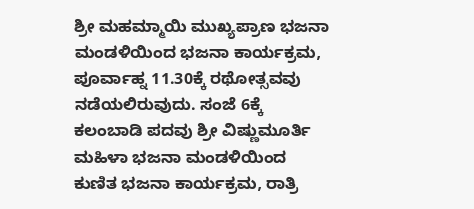ಶ್ರೀ ಮಹಮ್ಮಾಯಿ ಮುಖ್ಯಪ್ರಾಣ ಭಜನಾ ಮಂಡಳಿಯಿಂದ ಭಜನಾ ಕಾರ್ಯಕ್ರಮ, ಪೂರ್ವಾಹ್ನ 11.30ಕ್ಕೆ ರಥೋತ್ಸವವು ನಡೆಯಲಿರುವುದು. ಸಂಜೆ 6ಕ್ಕೆ ಕಲಂಬಾಡಿ ಪದವು ಶ್ರೀ ವಿಷ್ಣುಮೂರ್ತಿ ಮಹಿಳಾ ಭಜನಾ ಮಂಡಳಿಯಿಂದ ಕುಣಿತ ಭಜನಾ ಕಾರ್ಯಕ್ರಮ, ರಾತ್ರಿ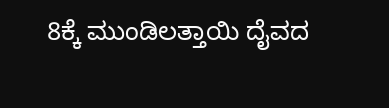8ಕ್ಕೆ ಮುಂಡಿಲತ್ತಾಯಿ ದೈವದ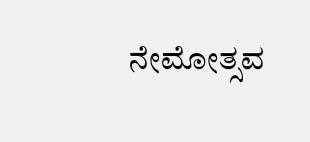ನೇಮೋತ್ಸವ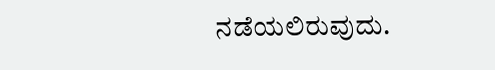ನಡೆಯಲಿರುವುದು.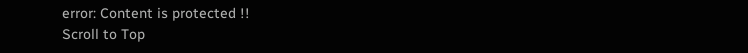error: Content is protected !!
Scroll to Top